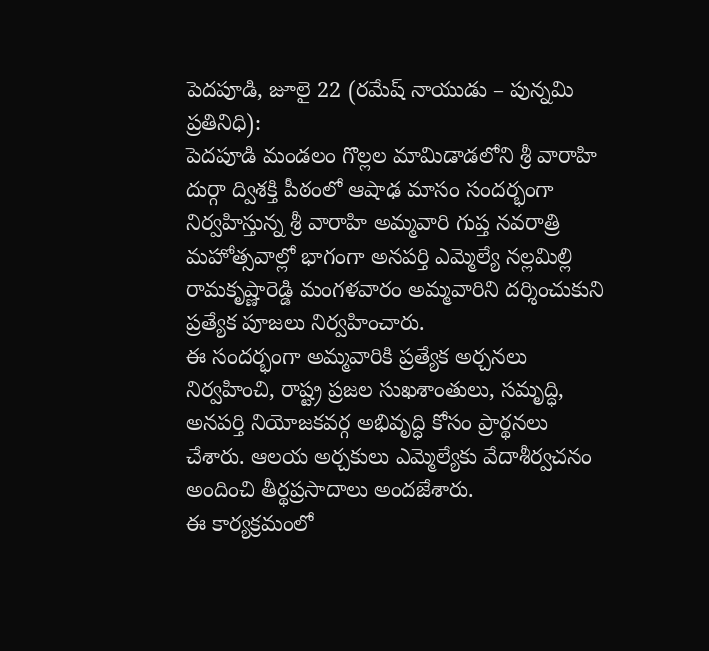పెదపూడి, జూలై 22 (రమేష్ నాయుడు – పున్నమి ప్రతినిధి):
పెదపూడి మండలం గొల్లల మామిడాడలోని శ్రీ వారాహి దుర్గా ద్విశక్తి పీఠంలో ఆషాఢ మాసం సందర్భంగా నిర్వహిస్తున్న శ్రీ వారాహి అమ్మవారి గుప్త నవరాత్రి మహోత్సవాల్లో భాగంగా అనపర్తి ఎమ్మెల్యే నల్లమిల్లి రామకృష్ణారెడ్డి మంగళవారం అమ్మవారిని దర్శించుకుని ప్రత్యేక పూజలు నిర్వహించారు.
ఈ సందర్భంగా అమ్మవారికి ప్రత్యేక అర్చనలు నిర్వహించి, రాష్ట్ర ప్రజల సుఖశాంతులు, సమృద్ధి, అనపర్తి నియోజకవర్గ అభివృద్ధి కోసం ప్రార్థనలు చేశారు. ఆలయ అర్చకులు ఎమ్మెల్యేకు వేదాశీర్వచనం అందించి తీర్థప్రసాదాలు అందజేశారు.
ఈ కార్యక్రమంలో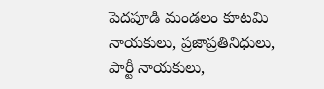పెదపూడి మండలం కూటమి నాయకులు, ప్రజాప్రతినిధులు, పార్టీ నాయకులు,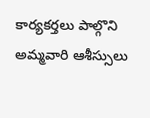కార్యకర్తలు పాల్గొని అమ్మవారి ఆశీస్సులు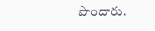పొందారు.